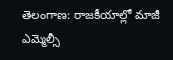తెలంగాణ: రాజకీయాల్లో మాజీ ఎమ్మెల్సీ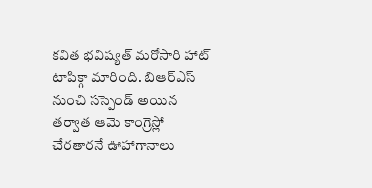కవిత భవిష్యత్ మరోసారి హాట్ టాపిక్గా మారింది. బిఆర్ఎస్ నుంచి సస్పెండ్ అయిన తర్వాత ఆమె కాంగ్రెస్లో చేరతారనే ఊహాగానాలు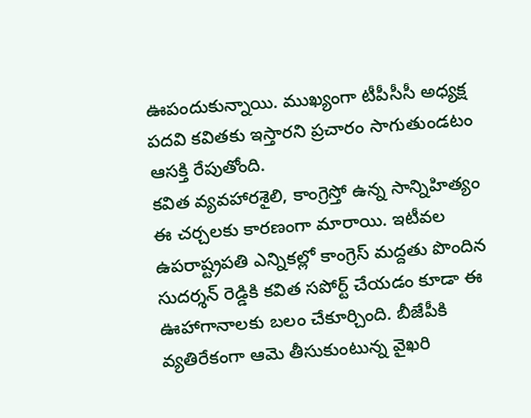ఊపందుకున్నాయి. ముఖ్యంగా టీపీసీసీ అధ్యక్ష పదవి కవితకు ఇస్తారని ప్రచారం సాగుతుండటం ఆసక్తి రేపుతోంది.
కవిత వ్యవహారశైలి, కాంగ్రెస్తో ఉన్న సాన్నిహిత్యం ఈ చర్చలకు కారణంగా మారాయి. ఇటీవల ఉపరాష్ట్రపతి ఎన్నికల్లో కాంగ్రెస్ మద్దతు పొందిన సుదర్శన్ రెడ్డికి కవిత సపోర్ట్ చేయడం కూడా ఈ ఊహాగానాలకు బలం చేకూర్చింది. బీజేపీకి వ్యతిరేకంగా ఆమె తీసుకుంటున్న వైఖరి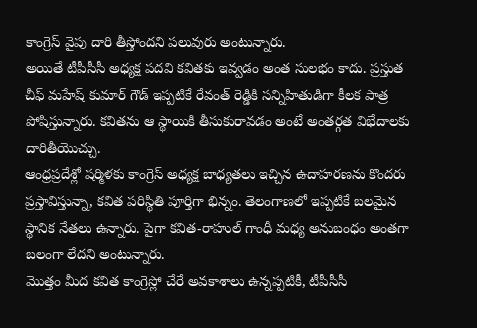కాంగ్రెస్ వైపు దారి తీస్తోందని పలువురు అంటున్నారు.
అయితే టీపీసీసీ అధ్యక్ష పదవి కవితకు ఇవ్వడం అంత సులభం కాదు. ప్రస్తుత చీఫ్ మహేష్ కుమార్ గౌడ్ ఇప్పటికే రేవంత్ రెడ్డికి సన్నిహితుడిగా కీలక పాత్ర పోషిస్తున్నారు. కవితను ఆ స్థాయికి తీసుకురావడం అంటే అంతర్గత విభేదాలకు దారితీయొచ్చు.
ఆంధ్రప్రదేశ్లో షర్మిళకు కాంగ్రెస్ అధ్యక్ష బాధ్యతలు ఇచ్చిన ఉదాహరణను కొందరు ప్రస్తావిస్తున్నా, కవిత పరిస్థితి పూర్తిగా భిన్నం. తెలంగాణలో ఇప్పటికే బలమైన స్థానిక నేతలు ఉన్నారు. పైగా కవిత-రాహుల్ గాంధీ మధ్య అనుబంధం అంతగా బలంగా లేదని అంటున్నారు.
మొత్తం మీద కవిత కాంగ్రెస్లో చేరే అవకాశాలు ఉన్నప్పటికీ, టీపీసీసీ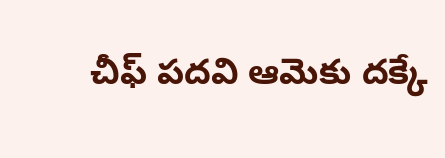చీఫ్ పదవి ఆమెకు దక్కే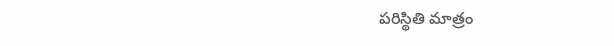పరిస్థితి మాత్రం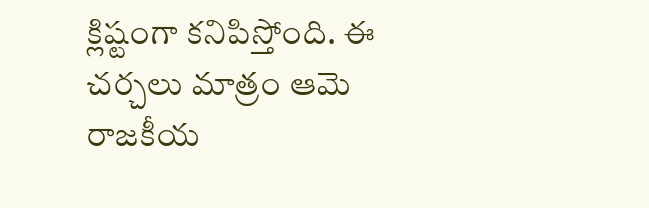క్లిష్టంగా కనిపిస్తోంది. ఈ చర్చలు మాత్రం ఆమె రాజకీయ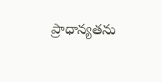ప్రాధాన్యతను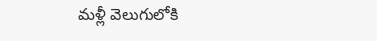మళ్లీ వెలుగులోకి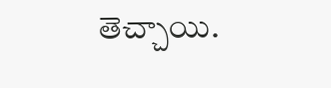తెచ్చాయి.